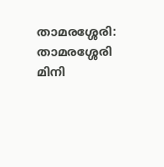താമരശ്ശേരി: താമരശ്ശേരി മിനി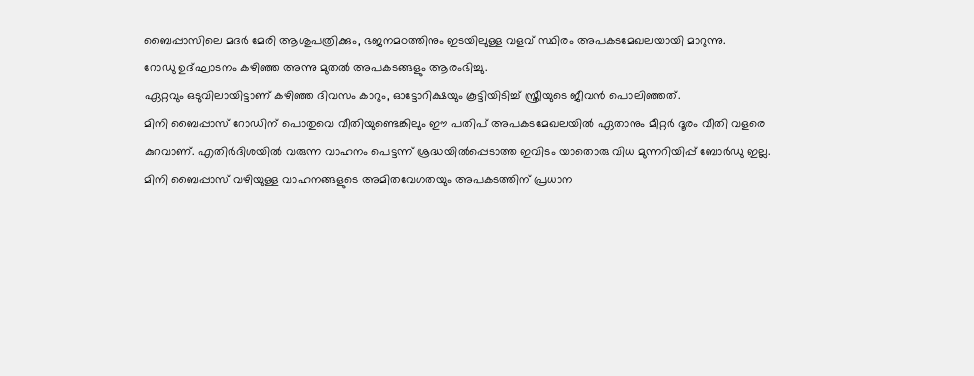ബൈപ്പാസിലെ മദർ മേരി ആശുപത്രിക്കും, ഭജനമഠത്തിനും ഇടയിലുള്ള വളവ് സ്ഥിരം അപകടമേഖലയായി മാറുന്നു.
റോഡു ഉദ്ഘാടനം കഴിഞ്ഞ അന്നു മുതൽ അപകടങ്ങളും ആരംഭിച്ചു.
ഏറ്റവും ഒടുവിലായിട്ടാണ് കഴിഞ്ഞ ദിവസം കാറും, ഓട്ടോറിക്ഷയും കൂട്ടിയിടിച്ച് സ്ത്രീയുടെ ജീവൻ പൊലിഞ്ഞത്.
മിനി ബൈപ്പാസ് റോഡിന് പൊതുവെ വീതിയുണ്ടെങ്കിലും ഈ പതിപ് അപകടമേഖലയിൽ ഏതാനും മീറ്റർ ദൂരം വീതി വളരെ കുറവാണ്. എതിർദിശയിൽ വരുന്ന വാഹനം പെട്ടന്ന് ശ്രദ്ധയിൽപ്പെടാത്ത ഇവിടം യാതൊരു വിധ മുന്നറിയിപ്പ് ബോർഡു ഇല്ല.
മിനി ബൈപ്പാസ് വഴിയുള്ള വാഹനങ്ങളുടെ അമിതവേഗതയും അപകടത്തിന് പ്രധാന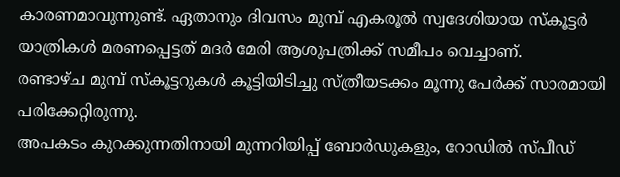കാരണമാവുന്നുണ്ട്. ഏതാനും ദിവസം മുമ്പ് എകരൂൽ സ്വദേശിയായ സ്കൂട്ടർ യാത്രികൾ മരണപ്പെട്ടത് മദർ മേരി ആശുപത്രിക്ക് സമീപം വെച്ചാണ്.
രണ്ടാഴ്ച മുമ്പ് സ്കൂട്ടറുകൾ കൂട്ടിയിടിച്ചു സ്ത്രീയടക്കം മൂന്നു പേർക്ക് സാരമായി പരിക്കേറ്റിരുന്നു.
അപകടം കുറക്കുന്നതിനായി മുന്നറിയിപ്പ് ബോർഡുകളും, റോഡിൽ സ്പീഡ്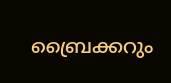ബ്രൈക്കറും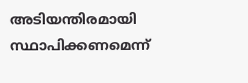അടിയന്തിരമായി സ്ഥാപിക്കണമെന്ന്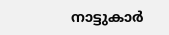നാട്ടുകാർ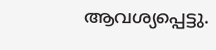ആവശ്യപ്പെട്ടു.